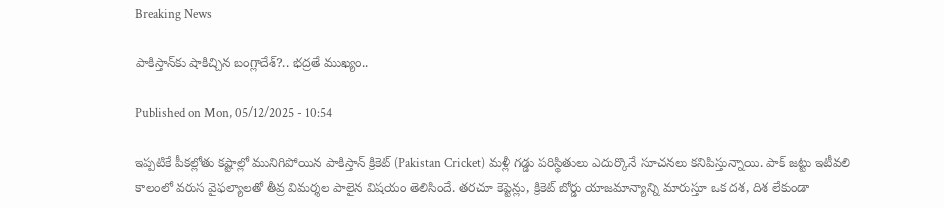Breaking News

పాకిస్తాన్‌కు షాకిచ్చిన బంగ్లాదేశ్‌?.. భద్రతే ముఖ్యం..

Published on Mon, 05/12/2025 - 10:54

ఇప్పటికే పీకల్లోతు కష్టాల్లో మునిగిపోయిన పాకిస్తాన్‌ క్రికెట్‌ (Pakistan Cricket) మళ్లీ గడ్డు పరిస్థితులు ఎదుర్కొనే సూచనలు కనిపిస్తున్నాయి. పాక్‌ జట్టు ఇటీవలి కాలంలో వరుస వైఫల్యాలతో తీవ్ర విమర్శల పాలైన విషయం తెలిసిందే. తరచూ కెప్టెన్లు, క్రికెట్‌ బోర్డు యాజమాన్యాన్ని మారుస్తూ ఒక దశ, దిశ లేకుండా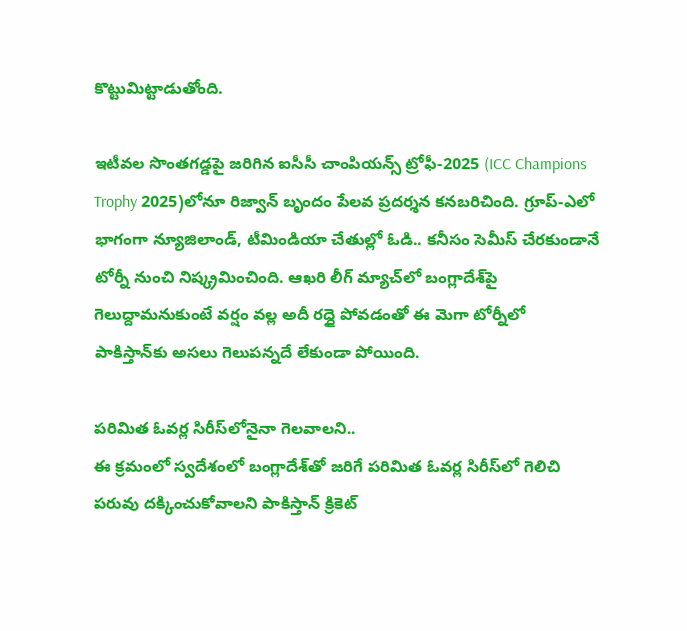కొట్టుమిట్టాడుతోంది.

ఇటీవల సొంతగడ్డపై జరిగిన ఐసీసీ చాంపియన్స్‌ ట్రోఫీ-2025 (ICC Champions Trophy 2025)లోనూ రిజ్వాన్‌ బృందం పేలవ ప్రదర్శన కనబరిచింది. గ్రూప్‌-ఎలో భాగంగా న్యూజిలాండ్‌, టీమిండియా చేతుల్లో ఓడి.. కనీసం సెమీస్‌ చేరకుండానే టోర్నీ నుంచి నిష్క్రమించింది. ఆఖరి లీగ్‌ మ్యాచ్‌లో బంగ్లాదేశ్‌పై గెలుద్దామనుకుంటే వర్షం వల్ల అదీ రద్దై పోవడంతో ఈ మెగా టోర్నీలో పాకిస్తాన్‌కు అసలు గెలుపన్నదే లేకుండా పోయింది.

పరిమిత ఓవర్ల సిరీస్‌లోనైనా గెలవాలని..
ఈ క్రమంలో స్వదేశంలో బంగ్లాదేశ్‌తో జరిగే పరిమిత ఓవర్ల సిరీస్‌లో గెలిచి పరువు దక్కించుకోవాలని పాకిస్తాన్‌ క్రికెట్‌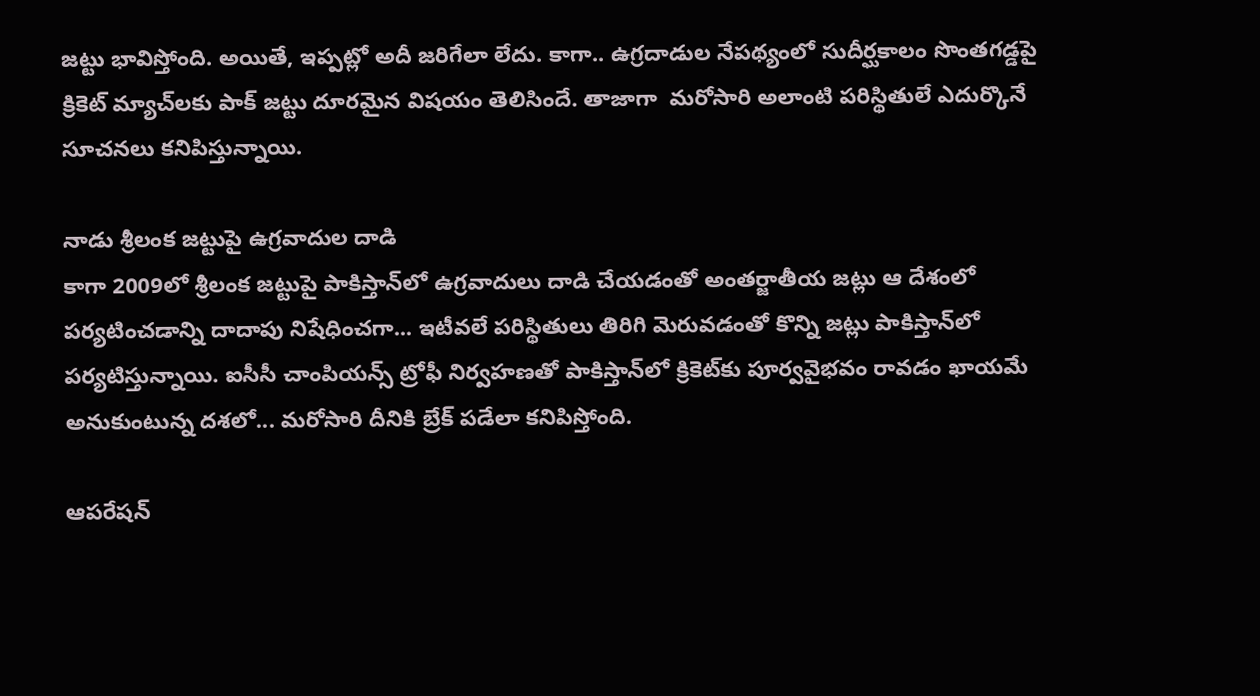జట్టు భావిస్తోంది. అయితే, ఇప్పట్లో అదీ జరిగేలా లేదు. కాగా.. ఉగ్రదాడుల నేపథ్యంలో సుదీర్ఘకాలం సొంతగడ్డపై క్రికెట్‌ మ్యాచ్‌లకు పాక్‌ జట్టు దూరమైన విషయం తెలిసిందే. తాజాగా  మరోసారి అలాంటి పరిస్థితులే ఎదుర్కొనే సూచనలు కనిపిస్తున్నాయి.

నాడు శ్రీలంక జట్టుపై ఉగ్రవాదుల దాడి
కాగా 2009లో శ్రీలంక జట్టుపై పాకిస్తాన్‌లో ఉగ్రవాదులు దాడి చేయడంతో అంతర్జాతీయ జట్లు ఆ దేశంలో పర్యటించడాన్ని దాదాపు నిషేధించగా... ఇటీవలే పరిస్థితులు తిరిగి మెరువడంతో కొన్ని జట్లు పాకిస్తాన్‌లో పర్యటిస్తున్నాయి. ఐసీసీ చాంపియన్స్‌ ట్రోఫీ నిర్వహణతో పాకిస్తాన్‌లో క్రికెట్‌కు పూర్వవైభవం రావడం ఖాయమే అనుకుంటున్న దశలో... మరోసారి దీనికి బ్రేక్‌ పడేలా కనిపిస్తోంది.

ఆపరేషన్‌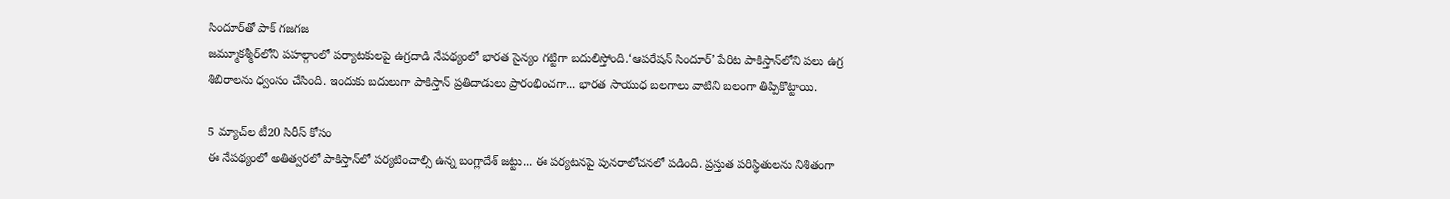సిందూర్‌తో పాక్‌ గజగజ
జమ్మూకశ్మీర్‌లోని పహల్గాంలో పర్యాటకులపై ఉగ్రదాడి నేపథ్యంలో భారత సైన్యం గట్టిగా బదులిస్తోంది.‘ఆపరేషన్‌ సిందూర్‌’ పేరిట పాకిస్తాన్‌లోని పలు ఉగ్ర శిబిరాలను ధ్వంసం చేసింది. ఇందుకు బదులుగా పాకిస్తాన్‌ ప్రతిదాడులు ప్రారంభించగా... భారత సాయుధ బలగాలు వాటిని బలంగా తిప్పికొట్టాయి.

5 మ్యాచ్‌ల టీ20 సిరీస్‌ కోసం
ఈ నేపథ్యంలో అతిత్వరలో పాకిస్తాన్‌లో పర్యటించాల్సి ఉన్న బంగ్లాదేశ్‌ జట్టు... ఈ పర్యటనపై పునరాలోచనలో పడింది. ప్రస్తుత పరిస్థితులను నిశితంగా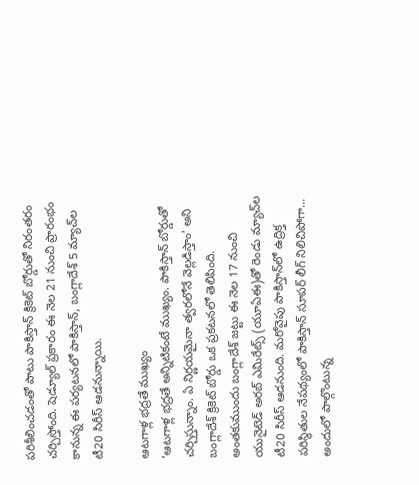పరిశీలించడంతో పాటు పాకిస్తాన్‌ క్రికెట్‌ బోర్డుతో నిరంతరం చర్చిస్తోంది. షెడ్యూల్‌ ప్రకారం ఈ నెల 21 నుంచి ప్రారంభం కానున్న ఈ పర్యటనలో పాకిస్తాన్, బంగ్లాదేశ్‌ 5 మ్యాచ్‌ల టీ20 సిరీస్‌ ఆడనున్నాయి.

ఆటగాళ్ల భద్రతే ముఖ్యం
‘ఆటగాళ్ల భద్రతే అన్నిటికంటే ముఖ్యం. పాకిస్తాన్‌ బోర్డుతో చర్చిస్తున్నాం. ఏ నిర్ణయమైనా త్వరలోనే వెల్లడిస్తాం’ అని బంగ్లాదేశ్‌ క్రికెట్‌ బోర్డు ఒక ప్రకటనలో తెలిపింది. అంతకుముందు బంగ్లాదేశ్‌ జట్టు ఈ నెల 17 నుంచి యునైటెడ్‌ అరబ్‌ ఎమిరేట్స్‌ (యూఏఈ)తో రెండు మ్యాచ్‌ల టీ20 సిరీస్‌ ఆడనుంది. మరోవైపు పాకిస్తాన్‌లో ఉద్రిక్త పరిస్థితుల నేపథ్యంలో పాకిస్తాన్‌ సూపర్‌ లీగ్‌ నిలిచిపోగా... అందులో పాల్గొంటున్న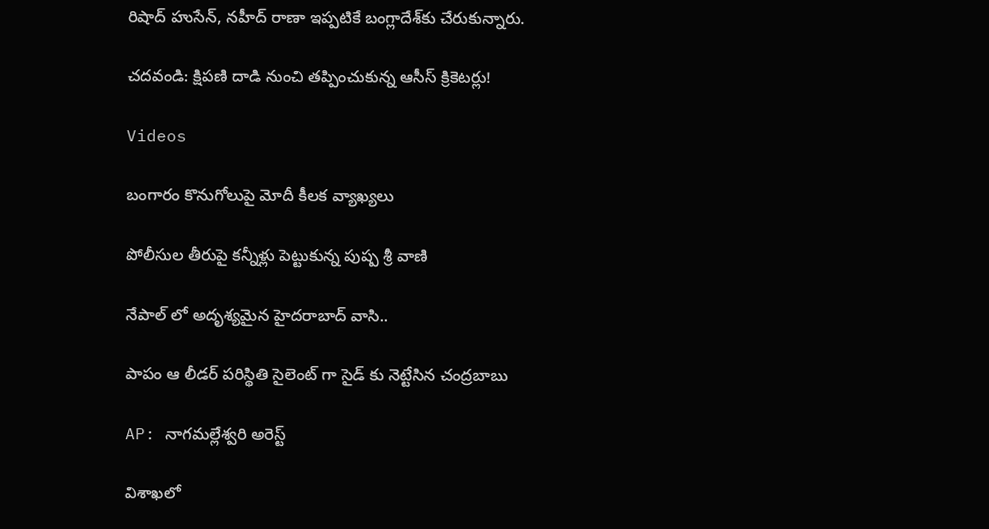రిషాద్‌ హుసేన్, నహీద్‌ రాణా ఇప్పటికే బంగ్లాదేశ్‌కు చేరుకున్నారు.

చదవండి: క్షిపణి దాడి నుంచి తప్పించుకున్న ఆసీస్‌ క్రికెటర్లు!

Videos

బంగారం కొనుగోలుపై మోదీ కీలక వ్యాఖ్యలు

పోలీసుల తీరుపై కన్నీళ్లు పెట్టుకున్న పుష్ప శ్రీ వాణి

నేపాల్ లో అదృశ్యమైన హైదరాబాద్ వాసి..

పాపం ఆ లీడర్ పరిస్థితి సైలెంట్ గా సైడ్ కు నెట్టేసిన చంద్రబాబు

AP: నాగమల్లేశ్వరి అరెస్ట్

విశాఖలో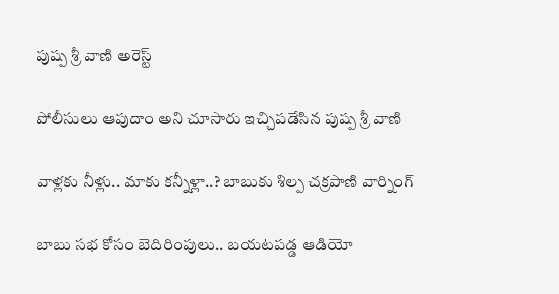పుష్ప శ్రీ వాణి అరెస్ట్

పోలీసులు ఆపుదాం అని చూసారు ఇచ్చిపడేసిన పుష్ప శ్రీ వాణి

వాళ్లకు నీళ్లు.. మాకు కన్నీళ్లా..? బాబుకు శిల్ప చక్రపాణి వార్నింగ్

బాబు సభ కోసం బెదిరింపులు.. బయటపడ్డ ఆడియో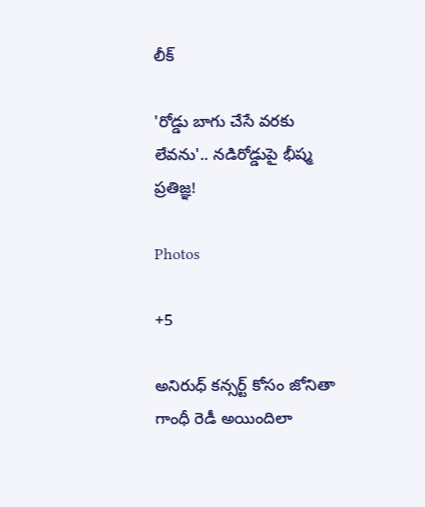లీక్

'రోడ్డు బాగు చేసే వరకు లేవను'.. నడిరోడ్డుపై భీష్మ ప్రతిజ్ఞ!

Photos

+5

అనిరుధ్ కన్సర్ట్ కోసం జోనితా గాంధీ రెడీ అయిందిలా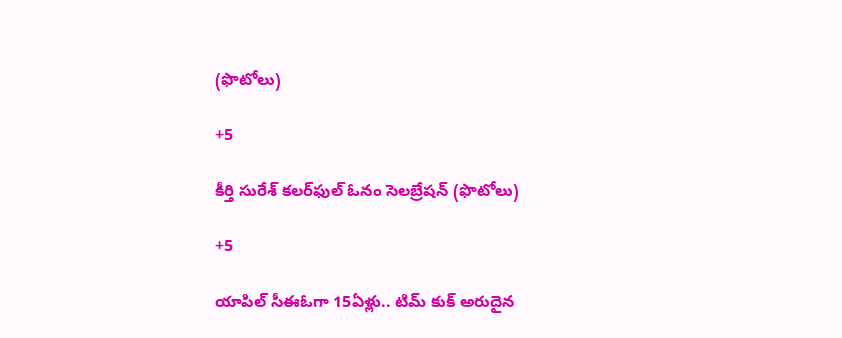(ఫొటోలు)

+5

కీర్తి సురేశ్ కలర్‌ఫుల్ ఓనం సెలబ్రేషన్ (ఫొటోలు)

+5

యాపిల్ సీఈఓగా 15ఏళ్లు.. టిమ్ కుక్ అరుదైన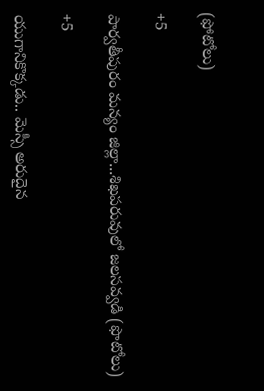(ఫోటోలు)

+5

పార్వతీపురం మన్యం జిల్లా...శిఖపరువులో జలసవ్వడి (ఫొటోలు)

+5

యుగానికొక్కడు.. మెస్సీ అరుదైన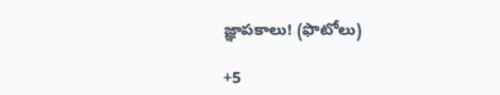జ్ఞాపకాలు! (ఫొటోలు)

+5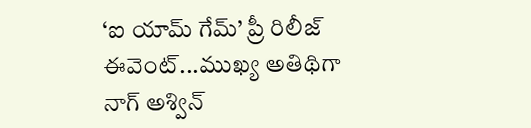‘ఐ యామ్‌ గేమ్‌’ ప్రీ రిలీజ్‌ ఈవెంట్‌...ముఖ్య అతిథిగా నాగ్‌ అశ్విన్‌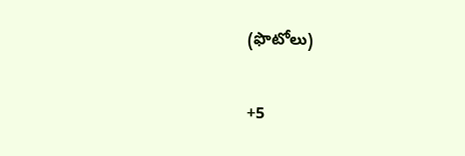(ఫొటోలు)

+5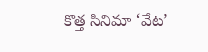కొత్త సినిమా ‘వేట’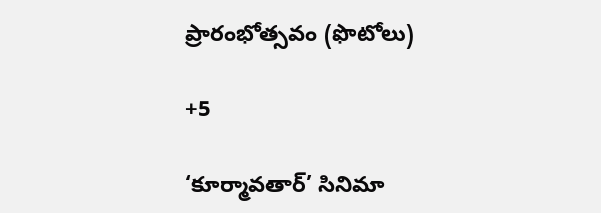ప్రారంభోత్సవం (ఫొటోలు)

+5

‘కూర్మావతార్‌’ సినిమా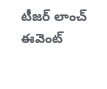టీజర్‌ లాంచ్‌ ఈవెంట్‌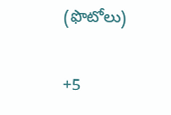(ఫొటోలు)

+5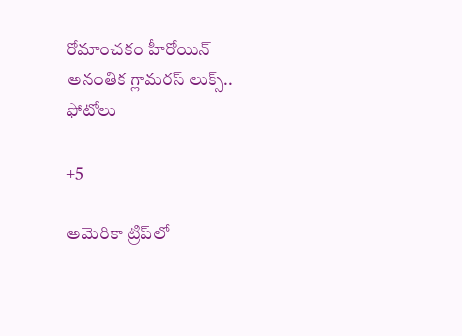రోమాంచకం హీరోయిన్ అనంతిక గ్లామరస్ లుక్స్.. ఫోటోలు

+5

అమెరికా ట్రిప్‌లో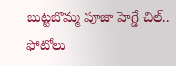బుట్టబొమ్మ పూజా హెగ్డే చిల్.. ఫోటోలు